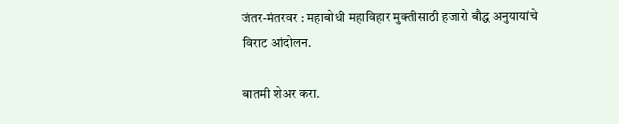जंतर-मंतरवर : महाबोधी महाविहार मुक्तीसाठी हजारो बौद्ध अनुयायांचे विराट आंदोलन.

बातमी शेअर करा.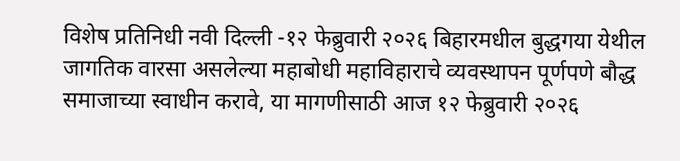विशेष प्रतिनिधी नवी दिल्ली -१२ फेब्रुवारी २०२६ बिहारमधील बुद्धगया येथील जागतिक वारसा असलेल्या महाबोधी महाविहाराचे व्यवस्थापन पूर्णपणे बौद्ध समाजाच्या स्वाधीन करावे, या मागणीसाठी आज १२ फेब्रुवारी २०२६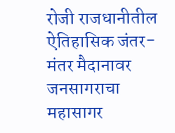रोजी राजधानीतील ऐतिहासिक जंतर-मंतर मैदानावर जनसागराचा महासागर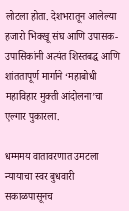लोटला होता. देशभरातून आलेल्या हजारो भिक्खू संघ आणि उपासक-उपासिकांनी अत्यंत शिस्तबद्ध आणि शांततापूर्ण मार्गाने ‘महाबोधी महाविहार मुक्ती आंदोलना’चा एल्गार पुकारला.

धम्ममय वातावरणात उमटला न्यायाचा स्वर बुधवारी सकाळपासूनच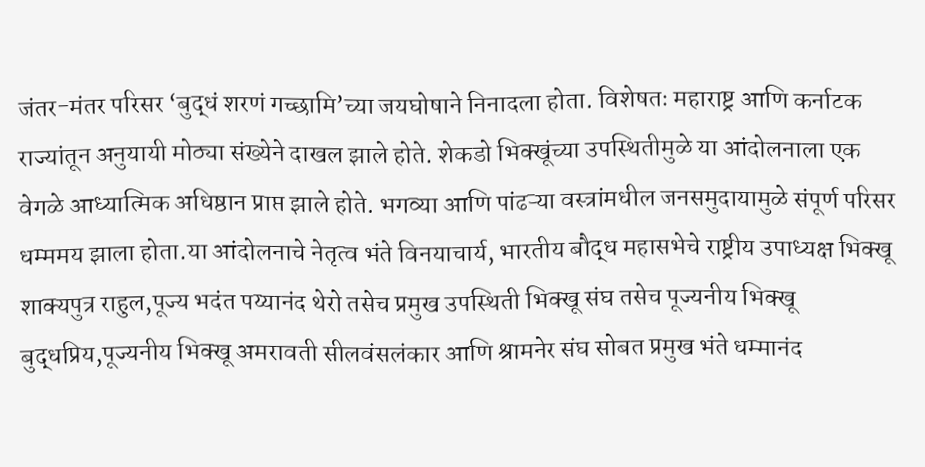जंतर-मंतर परिसर ‘बुद्धं शरणं गच्छामि’च्या जयघोषाने निनादला होता. विशेषतः महाराष्ट्र आणि कर्नाटक राज्यांतून अनुयायी मोठ्या संख्येने दाखल झाले होते. शेकडो भिक्खूंच्या उपस्थितीमुळे या आंदोलनाला एक वेगळे आध्यात्मिक अधिष्ठान प्राप्त झाले होते. भगव्या आणि पांढऱ्या वस्त्रांमधील जनसमुदायामुळे संपूर्ण परिसर धम्ममय झाला होता.या आंदोलनाचे नेतृत्व भंते विनयाचार्य, भारतीय बौद्ध महासभेचे राष्ट्रीय उपाध्यक्ष भिक्खू शाक्यपुत्र राहुल,पूज्य भदंत पय्यानंद थेरो तसेच प्रमुख उपस्थिती भिक्खू संघ तसेच पूज्यनीय भिक्खू बुद्धप्रिय,पूज्यनीय भिक्खू अमरावती सीलवंसलंकार आणि श्रामनेर संघ सोबत प्रमुख भंते धम्मानंद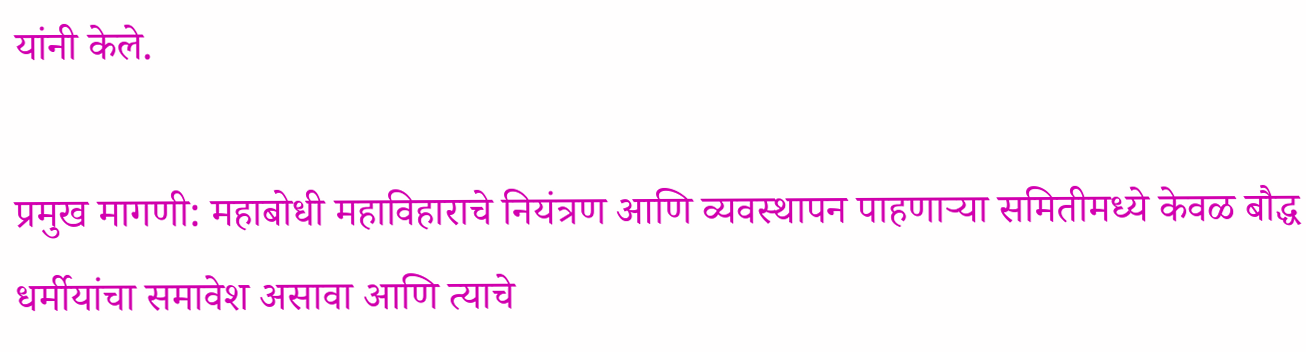यांनी केले.

प्रमुख मागणी: महाबोधी महाविहाराचे नियंत्रण आणि व्यवस्थापन पाहणाऱ्या समितीमध्ये केवळ बौद्ध धर्मीयांचा समावेश असावा आणि त्याचे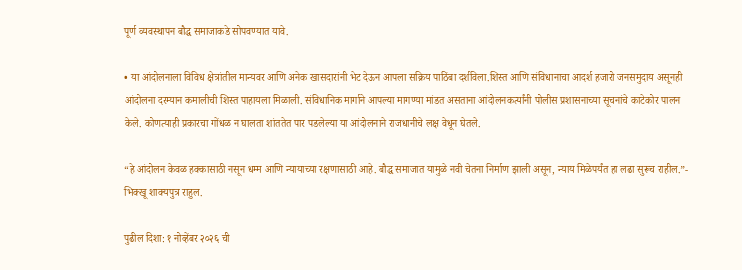पूर्ण व्यवस्थापन बौद्ध समाजाकडे सोपवण्यात यावे.

• या आंदोलनाला विविध क्षेत्रांतील मान्यवर आणि अनेक खासदारांनी भेट देऊन आपला सक्रिय पाठिंबा दर्शविला.शिस्त आणि संविधानाचा आदर्श हजारो जनसमुदाय असूनही आंदोलना दरम्यान कमालीची शिस्त पाहायला मिळाली. संविधानिक मार्गाने आपल्या मागण्या मांडत असताना आंदोलनकर्त्यांनी पोलीस प्रशासनाच्या सूचनांचे काटेकोर पालन केले. कोणत्याही प्रकारचा गोंधळ न घालता शांततेत पार पडलेल्या या आंदोलनाने राजधानीचे लक्ष वेधून घेतले.

“हे आंदोलन केवळ हक्कासाठी नसून धम्म आणि न्यायाच्या रक्षणासाठी आहे. बौद्ध समाजात यामुळे नवी चेतना निर्माण झाली असून, न्याय मिळेपर्यंत हा लढा सुरूच राहील.”-  भिक्खू शाक्यपुत्र राहुल.

पुढील दिशा: १ नोव्हेंबर २०२६ ची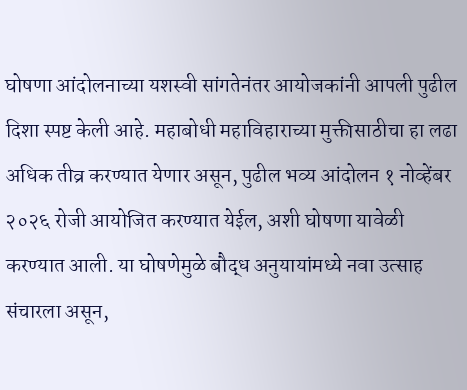घोषणा आंदोलनाच्या यशस्वी सांगतेनंतर आयोजकांनी आपली पुढील दिशा स्पष्ट केली आहे. महाबोधी महाविहाराच्या मुक्तीसाठीचा हा लढा अधिक तीव्र करण्यात येणार असून, पुढील भव्य आंदोलन १ नोव्हेंबर २०२६ रोजी आयोजित करण्यात येईल, अशी घोषणा यावेळी करण्यात आली. या घोषणेमुळे बौद्ध अनुयायांमध्ये नवा उत्साह संचारला असून,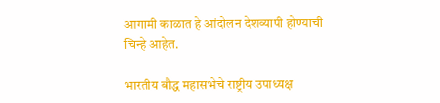आगामी काळात हे आंदोलन देशव्यापी होण्याची चिन्हे आहेत.

भारतीय बौद्ध महासभेचे राष्ट्रीय उपाध्यक्ष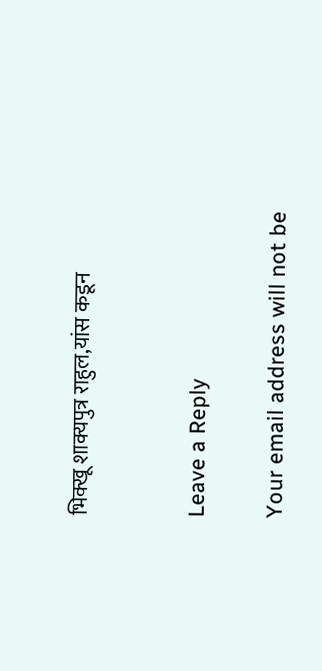भिक्खू शाक्यपुत्र राहुल,यांस कडून


Leave a Reply

Your email address will not be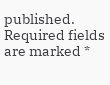published. Required fields are marked *